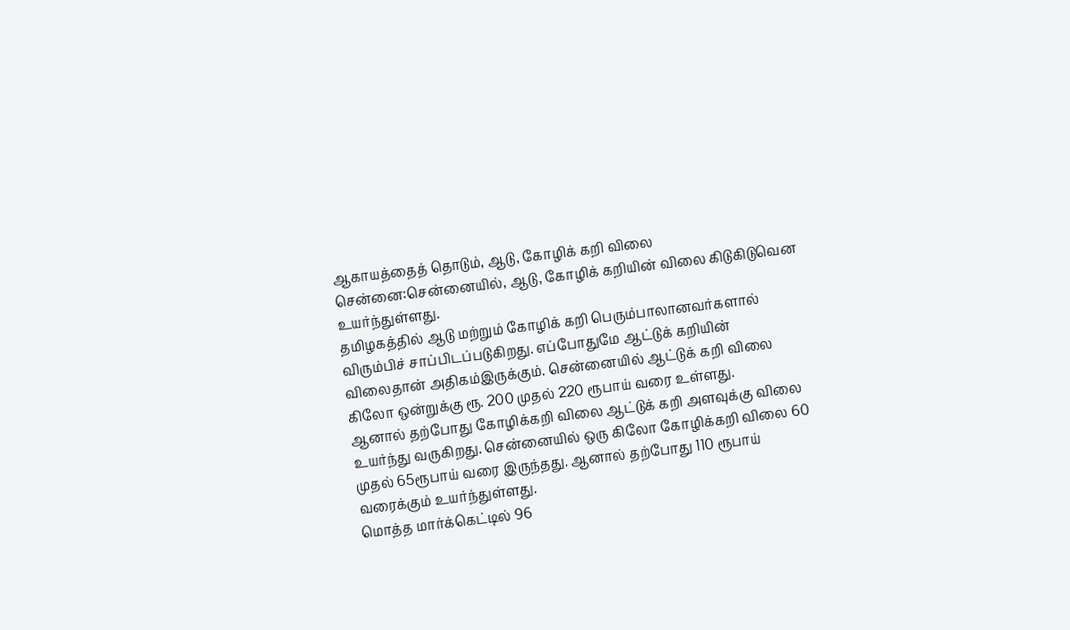ஆகாயத்தைத் தொடும், ஆடு, கோழிக் கறி விலை
சென்னை:சென்னையில், ஆடு, கோழிக் கறியின் விலை கிடுகிடுவென உயர்ந்துள்ளது.
தமிழகத்தில் ஆடு மற்றும் கோழிக் கறி பெரும்பாலானவர்களால் விரும்பிச் சாப்பிடப்படுகிறது. எப்போதுமே ஆட்டுக் கறியின் விலைதான் அதிகம்இருக்கும். சென்னையில் ஆட்டுக் கறி விலை கிலோ ஒன்றுக்கு ரூ. 200 முதல் 220 ரூபாய் வரை உள்ளது.
ஆனால் தற்போது கோழிக்கறி விலை ஆட்டுக் கறி அளவுக்கு விலை உயர்ந்து வருகிறது. சென்னையில் ஒரு கிலோ கோழிக்கறி விலை 60 முதல் 65ரூபாய் வரை இருந்தது. ஆனால் தற்போது 110 ரூபாய் வரைக்கும் உயர்ந்துள்ளது.
மொத்த மார்க்கெட்டில் 96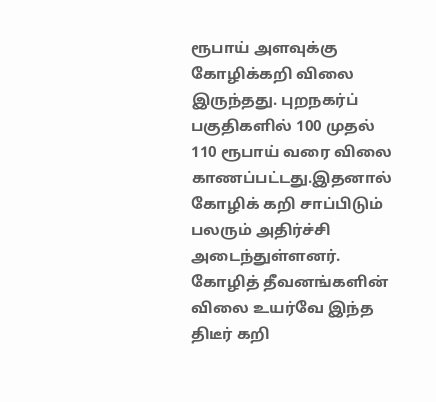ரூபாய் அளவுக்கு கோழிக்கறி விலை இருந்தது. புறநகர்ப் பகுதிகளில் 100 முதல் 110 ரூபாய் வரை விலை காணப்பட்டது.இதனால் கோழிக் கறி சாப்பிடும் பலரும் அதிர்ச்சி அடைந்துள்ளனர்.
கோழித் தீவனங்களின் விலை உயர்வே இந்த திடீர் கறி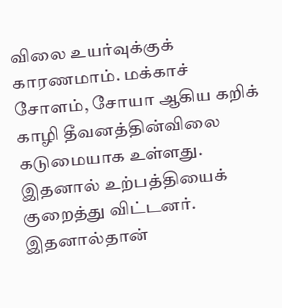விலை உயர்வுக்குக் காரணமாம். மக்காச் சோளம், சோயா ஆகிய கறிக் காழி தீவனத்தின்விலை கடுமையாக உள்ளது. இதனால் உற்பத்தியைக் குறைத்து விட்டனர். இதனால்தான்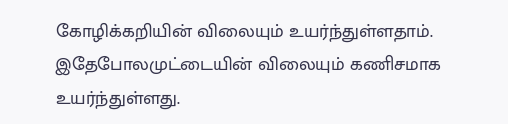கோழிக்கறியின் விலையும் உயர்ந்துள்ளதாம். இதேபோலமுட்டையின் விலையும் கணிசமாக உயர்ந்துள்ளது.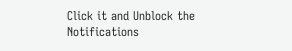Click it and Unblock the Notifications